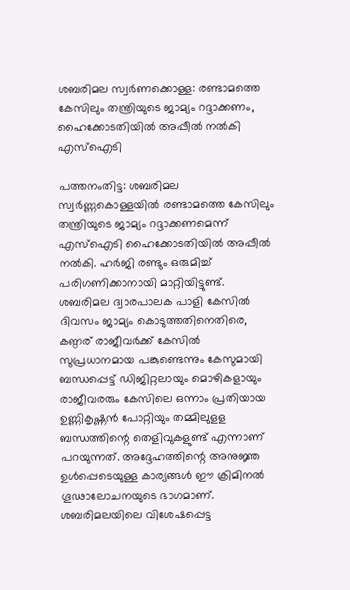ശബരിമല സ്വര്‍ണക്കൊള്ള: രണ്ടാമത്തെ കേസിലും തന്ത്രിയുടെ ജാമ്യം റദ്ദാക്കണം, ഹൈക്കോടതിയില്‍ അപ്പീല്‍ നല്‍കി എസ്‌ഐടി

പത്തനംതിട്ട: ശബരിമല സ്വര്‍ണ്ണകൊള്ളയില്‍ രണ്ടാമത്തെ കേസിലും തന്ത്രിയുടെ ജാമ്യം റദ്ദാക്കണമെന്ന് എസ്‌ഐടി ഹൈക്കോടതിയില്‍ അപ്പീല്‍ നല്‍കി. ഹര്‍ജി രണ്ടും ഒരുമിച്ച് പരിഗണിക്കാനായി മാറ്റിയിട്ടുണ്ട്. ശബരിമല ദ്വാരപാലക പാളി കേസില്‍ ദിവസം ജാമ്യം കൊടുത്തതിനെതിരെ, കണ്ഠര് രാജീവര്‍ക്ക് കേസില്‍ സുപ്രധാനമായ പങ്കുണ്ടെന്നും കേസുമായി ബന്ധപ്പെട്ട് ഡിജിറ്റലായും മൊഴികളായും രാജീവരരും കേസിലെ ഒന്നാം പ്രതിയായ ഉണ്ണികൃഷ്ണന്‍ പോറ്റിയും തമ്മിലുളള ബന്ധത്തിന്റെ തെളിവുകളുണ്ട് എന്നാണ് പറയുന്നത്. അദ്ദേഹത്തിന്റെ അനുജ്ഞ ഉള്‍പ്പെടെയുള്ള കാര്യങ്ങള്‍ ഈ ക്രിമിനല്‍ ഗൂഢാലോചനയുടെ ഭാഗമാണ്. ശബരിമലയിലെ വിശേഷപ്പെട്ട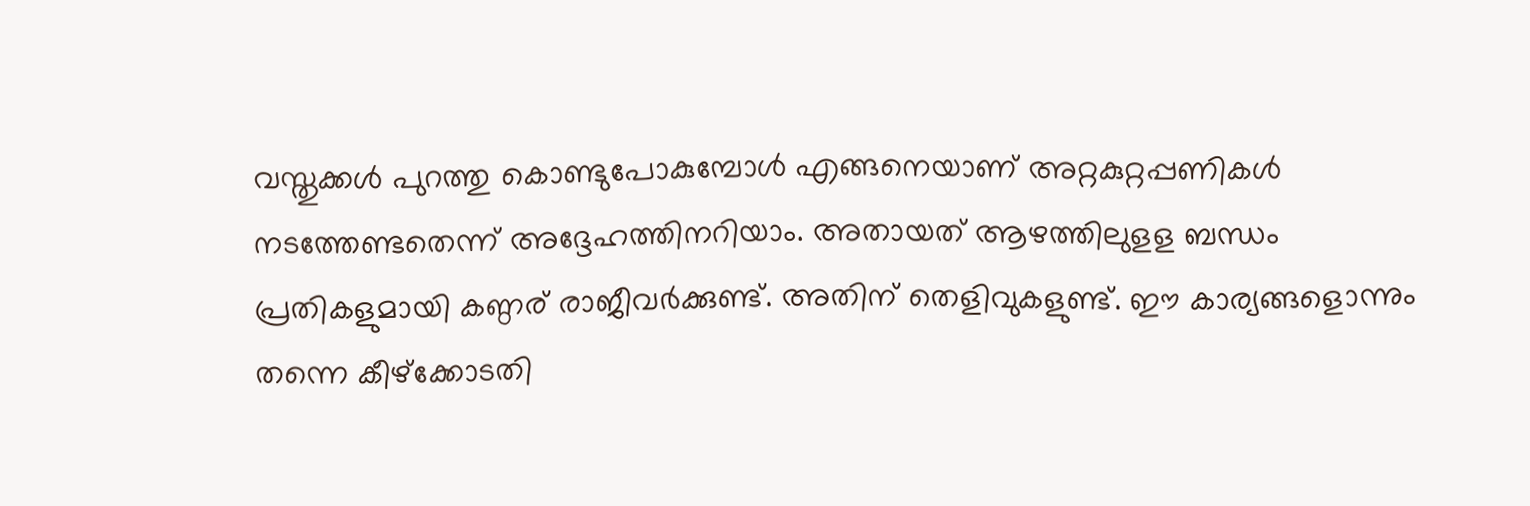വസ്തുക്കള്‍ പുറത്തു കൊണ്ടുപോകുമ്പോള്‍ എങ്ങനെയാണ് അറ്റകുറ്റപ്പണികള്‍ നടത്തേണ്ടതെന്ന് അദ്ദേഹത്തിനറിയാം. അതായത് ആഴത്തിലുളള ബന്ധം പ്രതികളുമായി കണ്ഠര് രാജീവര്‍ക്കുണ്ട്. അതിന് തെളിവുകളുണ്ട്. ഈ കാര്യങ്ങളൊന്നും തന്നെ കീഴ്‌ക്കോടതി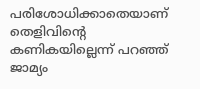പരിശോധിക്കാതെയാണ് തെളിവിന്റെ കണികയില്ലെന്ന് പറഞ്ഞ് ജാമ്യം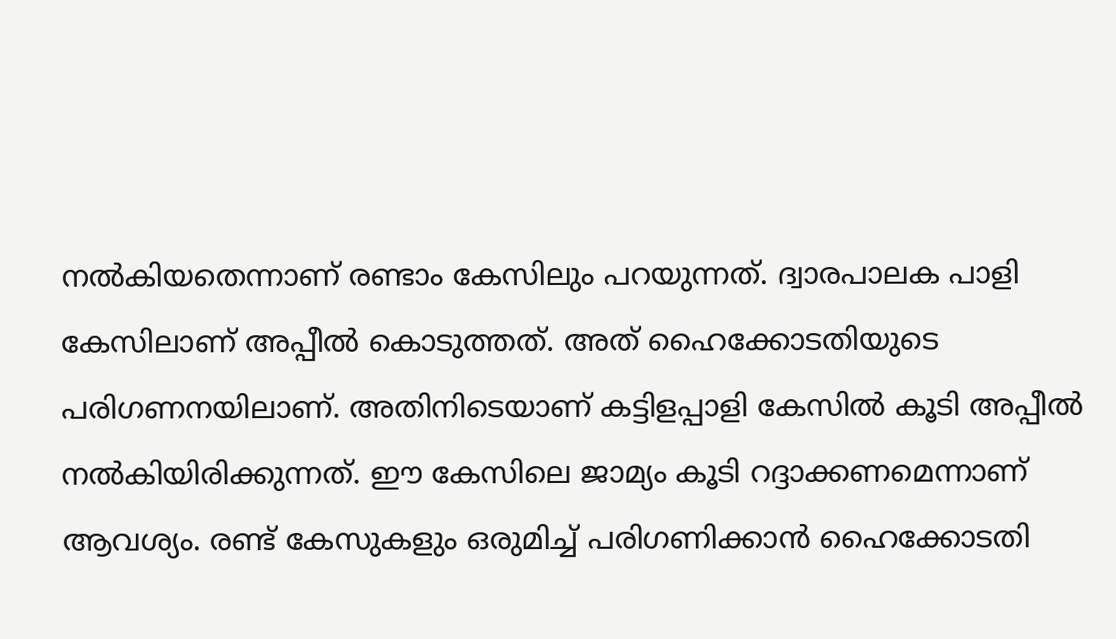നല്‍കിയതെന്നാണ് രണ്ടാം കേസിലും പറയുന്നത്. ദ്വാരപാലക പാളി കേസിലാണ് അപ്പീല്‍ കൊടുത്തത്. അത് ഹൈക്കോടതിയുടെ പരിഗണനയിലാണ്. അതിനിടെയാണ് കട്ടിളപ്പാളി കേസില്‍ കൂടി അപ്പീല്‍ നല്‍കിയിരിക്കുന്നത്. ഈ കേസിലെ ജാമ്യം കൂടി റദ്ദാക്കണമെന്നാണ് ആവശ്യം. രണ്ട് കേസുകളും ഒരുമിച്ച് പരിഗണിക്കാന്‍ ഹൈക്കോടതി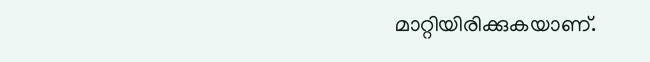മാറ്റിയിരിക്കുകയാണ്.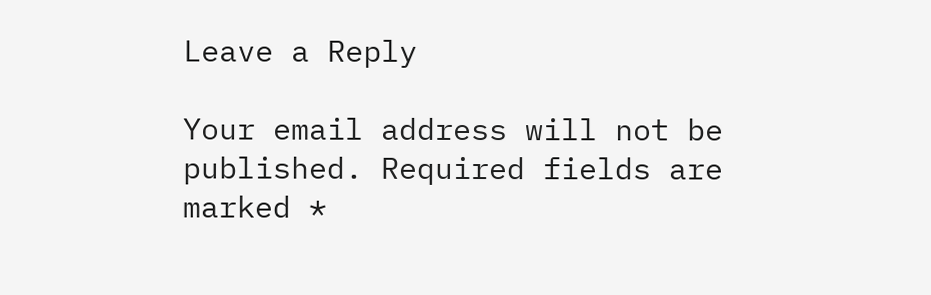Leave a Reply

Your email address will not be published. Required fields are marked *